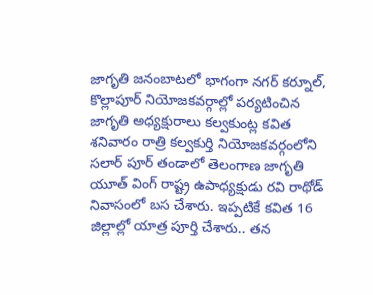జాగృతి జనంబాటలో భాగంగా నగర్ కర్నూల్, కొల్లాపూర్ నియోజకవర్గాల్లో పర్యటించిన  జాగృతి అధ్యక్షురాలు కల్వకుంట్ల కవిత శనివారం రాత్రి కల్వకుర్తి నియోజకవర్గంలోని సలార్ పూర్ తండాలో తెలంగాణ జాగృతి యూత్ వింగ్ రాష్ట్ర ఉపాధ్యక్షుడు రవి రాథోడ్ నివాసంలో బస చేశారు. ఇప్పటికే కవిత 16 జిల్లాల్లో యాత్ర పూర్తి చేశారు.. తన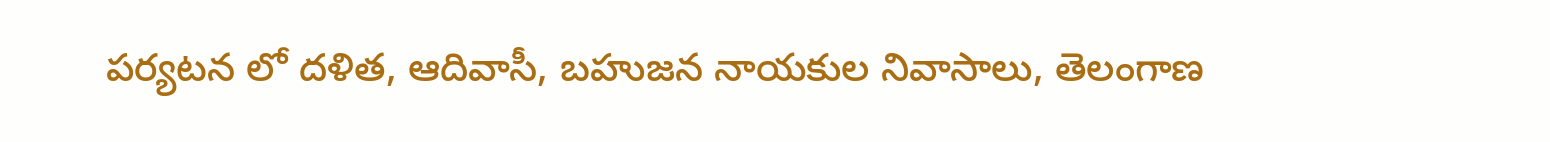పర్యటన లో దళిత, ఆదివాసీ, బహుజన నాయకుల నివాసాలు, తెలంగాణ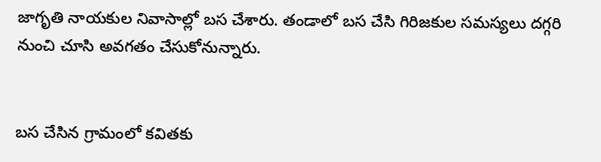జాగృతి నాయకుల నివాసాల్లో బస చేశారు. తండాలో బస చేసి గిరిజకుల సమస్యలు దగ్గరి నుంచి చూసి అవగతం చేసుకోనున్నారు.


బస చేసిన గ్రామంలో కవితకు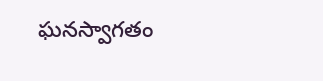ఘనస్వాగతం